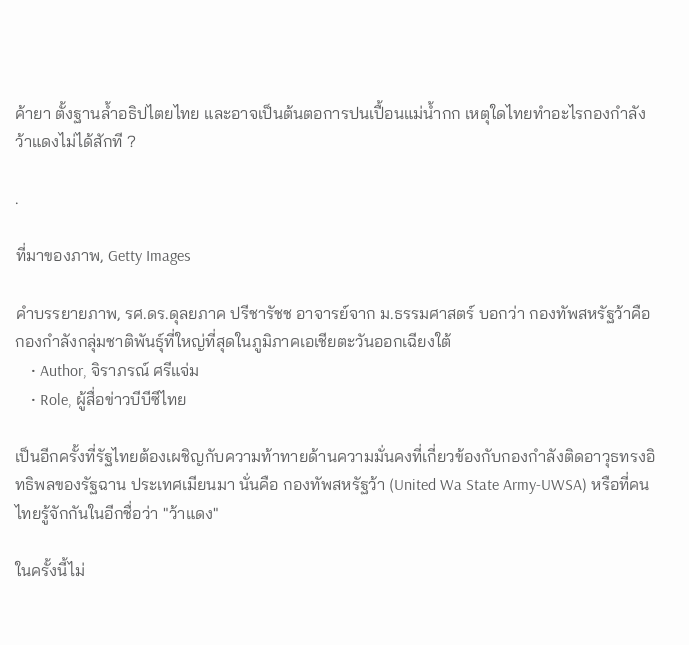ค้ายา ตั้งฐานล้ำอธิปไตยไทย และอาจเป็นต้นตอการปนเปื้อนแม่น้ำกก เหตุใดไทยทำอะไรกองกำลังว้าแดงไม่ได้สักที ?

.

ที่มาของภาพ, Getty Images

คำบรรยายภาพ, รศ.ดร.ดุลยภาค ปรีชารัชช อาจารย์จาก ม.ธรรมศาสตร์ บอกว่า กองทัพสหรัฐว้าคือกองกำลังกลุ่มชาติพันธุ์ที่ใหญ่ที่สุดในภูมิภาคเอเชียตะวันออกเฉียงใต้
    • Author, จิราภรณ์ ศรีแจ่ม
    • Role, ผู้สื่อข่าวบีบีซีไทย

เป็นอีกครั้งที่รัฐไทยต้องเผชิญกับความท้าทายด้านความมั่นคงที่เกี่ยวข้องกับกองกำลังติดอาวุธทรงอิทธิพลของรัฐฉาน ประเทศเมียนมา นั่นคือ กองทัพสหรัฐว้า (United Wa State Army-UWSA) หรือที่คนไทยรู้จักกันในอีกชื่อว่า "ว้าแดง"

ในครั้งนี้ไม่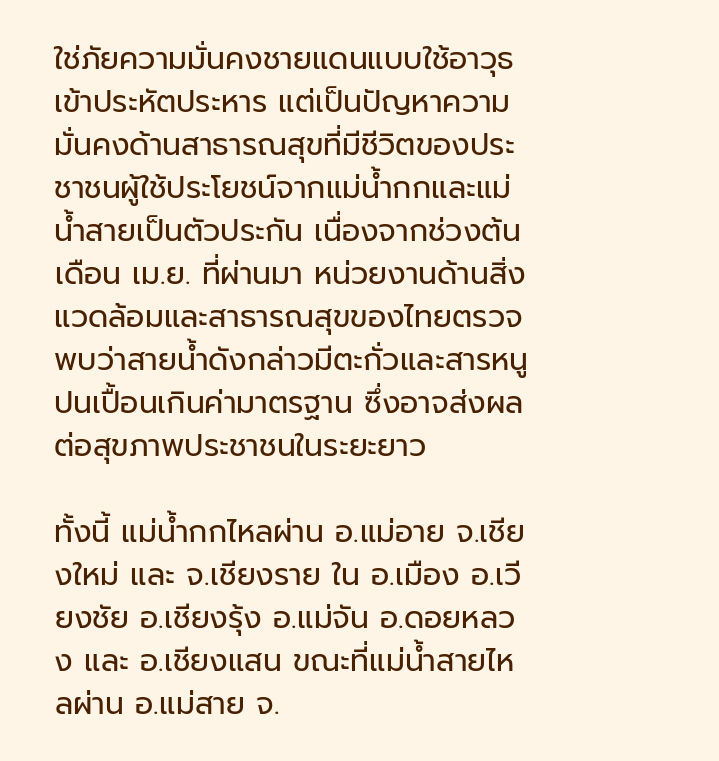ใช่ภัยความมั่นคงชายแดนแบบใช้อาวุธเข้าประหัตประหาร แต่เป็นปัญหาความมั่นคงด้านสาธารณสุขที่มีชีวิตของประชาชนผู้ใช้ประโยชน์จากแม่น้ำกกและแม่น้ำสายเป็นตัวประกัน เนื่องจากช่วงต้นเดือน เม.ย. ที่ผ่านมา หน่วยงานด้านสิ่งแวดล้อมและสาธารณสุขของไทยตรวจพบว่าสายน้ำดังกล่าวมีตะกั่วและสารหนูปนเปื้อนเกินค่ามาตรฐาน ซึ่งอาจส่งผลต่อสุขภาพประชาชนในระยะยาว

ทั้งนี้ แม่น้ำกกไหลผ่าน อ.แม่อาย จ.เชียงใหม่ และ จ.เชียงราย ใน อ.เมือง อ.เวียงชัย อ.เชียงรุ้ง อ.แม่จัน อ.ดอยหลวง และ อ.เชียงแสน ขณะที่แม่น้ำสายไหลผ่าน อ.แม่สาย จ.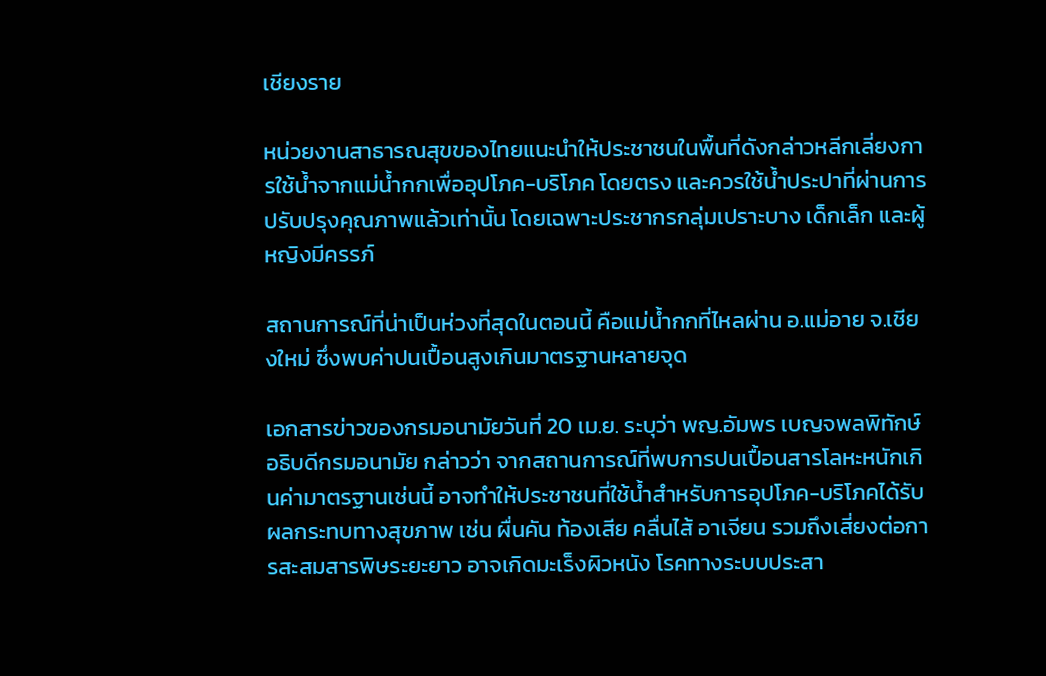เชียงราย

หน่วยงานสาธารณสุขของไทยแนะนำให้ประชาชนในพื้นที่ดังกล่าวหลีกเลี่ยงการใช้น้ำจากแม่น้ำกกเพื่ออุปโภค-บริโภค โดยตรง และควรใช้น้ำประปาที่ผ่านการปรับปรุงคุณภาพแล้วเท่านั้น โดยเฉพาะประชากรกลุ่มเปราะบาง เด็กเล็ก และผู้หญิงมีครรภ์

สถานการณ์ที่น่าเป็นห่วงที่สุดในตอนนี้ คือแม่น้ำกกที่ไหลผ่าน อ.แม่อาย จ.เชียงใหม่ ซึ่งพบค่าปนเปื้อนสูงเกินมาตรฐานหลายจุด

เอกสารข่าวของกรมอนามัยวันที่ 20 เม.ย. ระบุว่า พญ.อัมพร เบญจพลพิทักษ์ อธิบดีกรมอนามัย กล่าวว่า จากสถานการณ์ที่พบการปนเปื้อนสารโลหะหนักเกินค่ามาตรฐานเช่นนี้ อาจทำให้ประชาชนที่ใช้น้ำสำหรับการอุปโภค-บริโภคได้รับผลกระทบทางสุขภาพ เช่น ผื่นคัน ท้องเสีย คลื่นไส้ อาเจียน รวมถึงเสี่ยงต่อการสะสมสารพิษระยะยาว อาจเกิดมะเร็งผิวหนัง โรคทางระบบประสา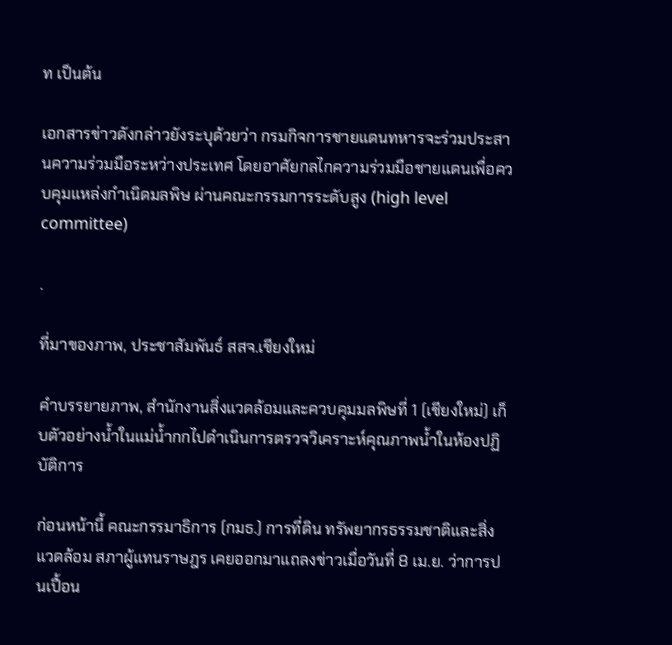ท เป็นต้น

เอกสารข่าวดังกล่าวยังระบุด้วยว่า กรมกิจการชายแดนทหารจะร่วมประสานความร่วมมือระหว่างประเทศ โดยอาศัยกลไกความร่วมมือชายแดนเพื่อควบคุมแหล่งกำเนิดมลพิษ ผ่านคณะกรรมการระดับสูง (high level committee)

.

ที่มาของภาพ, ประชาสัมพันธ์ สสจ.เชียงใหม่

คำบรรยายภาพ, สำนักงานสิ่งแวดล้อมและควบคุมมลพิษที่ 1 (เชียงใหม่) เก็บตัวอย่างน้ำในแม่น้ำกกไปดำเนินการตรวจวิเคราะห์คุณภาพน้ำในห้องปฏิบัติการ

ก่อนหน้านี้ คณะกรรมาธิการ (กมธ.) การที่ดิน ทรัพยากรธรรมชาติและสิ่งแวดล้อม สภาผู้แทนราษฎร เคยออกมาแถลงข่าวเมื่อวันที่ 8 เม.ย. ว่าการปนเปื้อน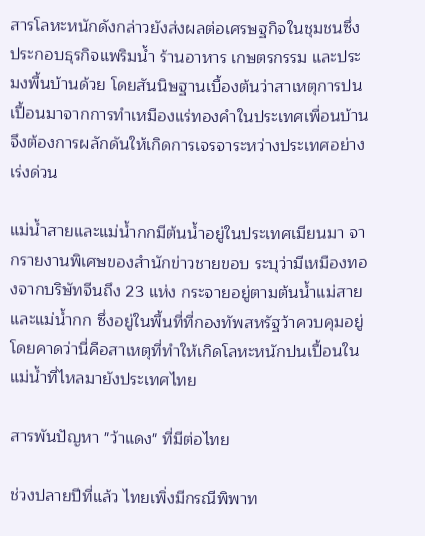สารโลหะหนักดังกล่าวยังส่งผลต่อเศรษฐกิจในชุมชนซึ่งประกอบธุรกิจแพริมน้ำ ร้านอาหาร เกษตรกรรม และประมงพื้นบ้านด้วย โดยสันนิษฐานเบื้องต้นว่าสาเหตุการปนเปื้อนมาจากการทำเหมืองแร่ทองคำในประเทศเพื่อนบ้าน จึงต้องการผลักดันให้เกิดการเจรจาระหว่างประเทศอย่างเร่งด่วน

แม่น้ำสายและแม่น้ำกกมีต้นน้ำอยู่ในประเทศเมียนมา จากรายงานพิเศษของสำนักข่าวชายขอบ ระบุว่ามีเหมืองทองจากบริษัทจีนถึง 23 แห่ง กระจายอยู่ตามต้นน้ำแม่สายและแม่น้ำกก ซึ่งอยู่ในพื้นที่ที่กองทัพสหรัฐว้าควบคุมอยู่ โดยคาดว่านี่คือสาเหตุที่ทำให้เกิดโลหะหนักปนเปื้อนในแม่น้ำที่ไหลมายังประเทศไทย

สารพันปัญหา "ว้าแดง" ที่มีต่อไทย

ช่วงปลายปีที่แล้ว ไทยเพิ่งมีกรณีพิพาท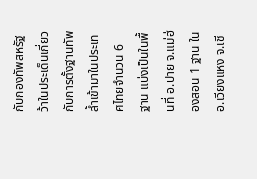กับกองทัพสหรัฐว้าในประเด็นเกี่ยวกับการตั้งฐานทัพล้ำเข้ามาในประเทศไทยจำนวน 6 ฐาน แบ่งเป็นในพื้นที่ อ.ปาย จ.แม่ฮ่องสอน 1 ฐาน ใน อ.เวียงแหง จ.เชี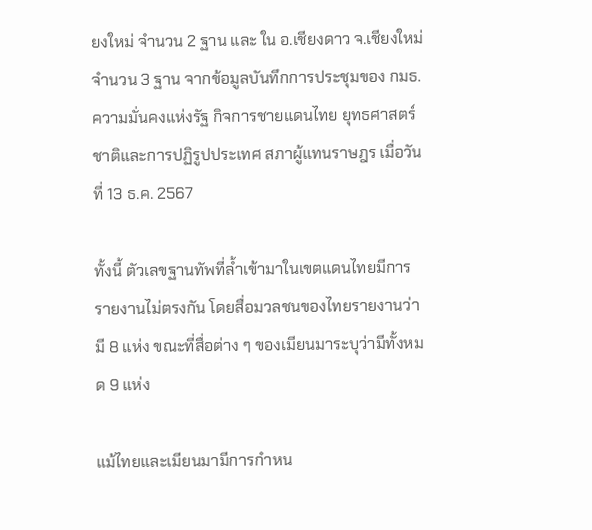ยงใหม่ จำนวน 2 ฐาน และ ใน อ.เชียงดาว จ.เชียงใหม่ จำนวน 3 ฐาน จากข้อมูลบันทึกการประชุมของ กมธ.ความมั่นคงแห่งรัฐ กิจการชายแดนไทย ยุทธศาสตร์ชาติและการปฏิรูปประเทศ สภาผู้แทนราษฎร เมื่อวันที่ 13 ธ.ค. 2567

ทั้งนี้ ตัวเลขฐานทัพที่ล้ำเข้ามาในเขตแดนไทยมีการรายงานไม่ตรงกัน โดยสื่อมวลชนของไทยรายงานว่ามี 8 แห่ง ขณะที่สื่อต่าง ๆ ของเมียนมาระบุว่ามีทั้งหมด 9 แห่ง

แม้ไทยและเมียนมามีการกำหน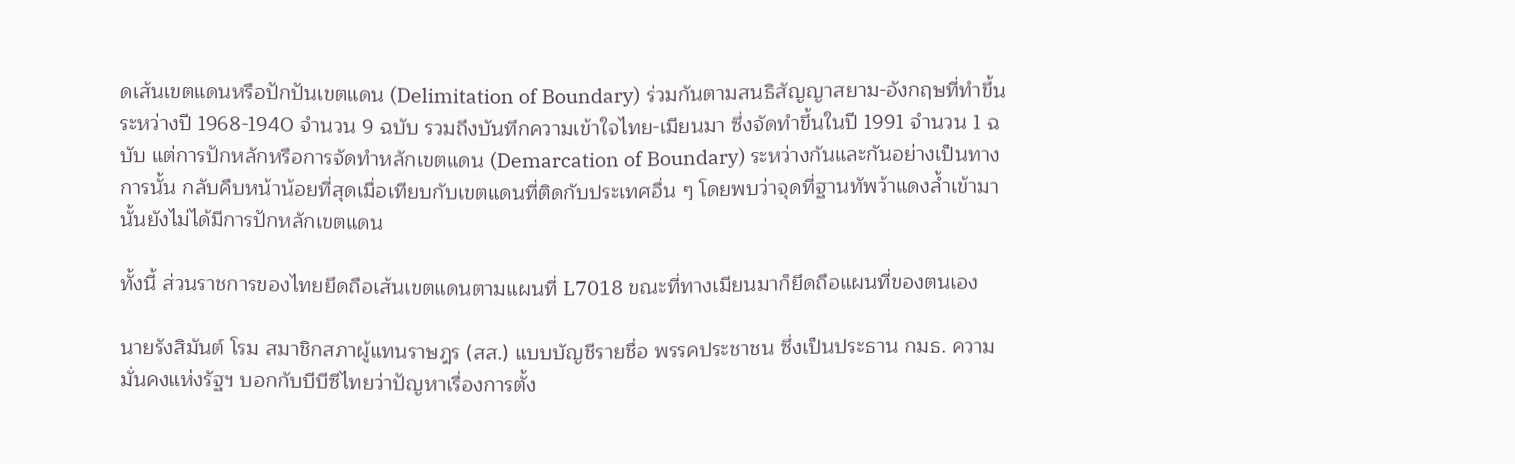ดเส้นเขตแดนหรือปักปันเขตแดน (Delimitation of Boundary) ร่วมกันตามสนธิสัญญาสยาม-อังกฤษที่ทำขึ้นระหว่างปี 1968-1940 จำนวน 9 ฉบับ รวมถึงบันทึกความเข้าใจไทย-เมียนมา ซึ่งจัดทำขึ้นในปี 1991 จำนวน 1 ฉบับ แต่การปักหลักหรือการจัดทำหลักเขตแดน (Demarcation of Boundary) ระหว่างกันและกันอย่างเป็นทางการนั้น กลับคืบหน้าน้อยที่สุดเมื่อเทียบกับเขตแดนที่ติดกับประเทศอื่น ๆ โดยพบว่าจุดที่ฐานทัพว้าแดงล้ำเข้ามานั้นยังไม่ได้มีการปักหลักเขตแดน

ทั้งนี้ ส่วนราชการของไทยยึดถือเส้นเขตแดนตามแผนที่ L7018 ขณะที่ทางเมียนมาก็ยึดถือแผนที่ของตนเอง

นายรังสิมันต์ โรม สมาชิกสภาผู้แทนราษฎร (สส.) แบบบัญชีรายชื่อ พรรคประชาชน ซึ่งเป็นประธาน กมธ. ความมั่นคงแห่งรัฐฯ บอกกับบีบีซีไทยว่าปัญหาเรื่องการตั้ง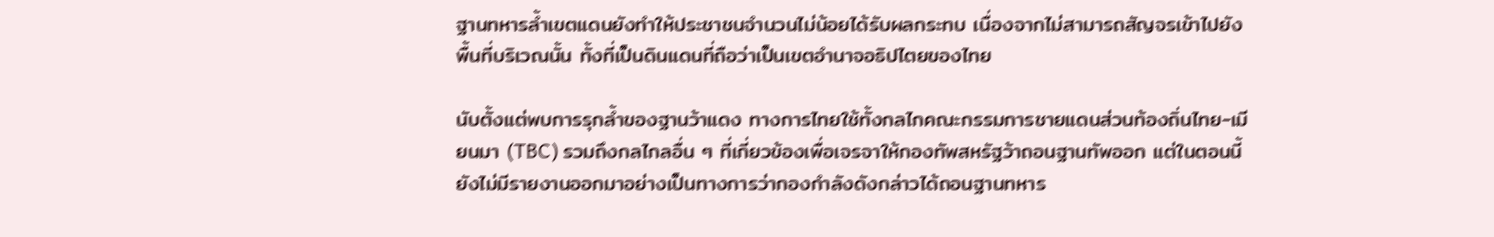ฐานทหารล้ำเขตแดนยังทำให้ประชาชนจำนวนไม่น้อยได้รับผลกระทบ เนื่องจากไม่สามารถสัญจรเข้าไปยังพื้นที่บริเวณนั้น ทั้งที่เป็นดินแดนที่ถือว่าเป็นเขตอำนาจอธิปไตยของไทย

นับตั้งแต่พบการรุกล้ำของฐานว้าแดง ทางการไทยใช้ทั้งกลไกคณะกรรมการชายแดนส่วนท้องถิ่นไทย-เมียนมา (TBC) รวมถึงกลไกลอื่น ๆ ที่เกี่ยวข้องเพื่อเจรจาให้กองทัพสหรัฐว้าถอนฐานทัพออก แต่ในตอนนี้ยังไม่มีรายงานออกมาอย่างเป็นทางการว่ากองกำลังดังกล่าวได้ถอนฐานทหาร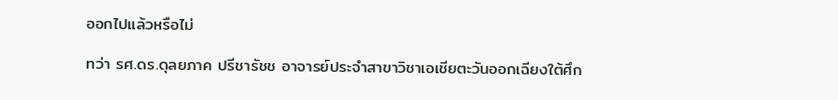ออกไปแล้วหรือไม่

ทว่า รศ.ดร.ดุลยภาค ปรีชารัชช อาจารย์ประจำสาขาวิชาเอเชียตะวันออกเฉียงใต้ศึก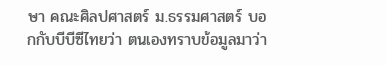ษา คณะศิลปศาสตร์ ม.ธรรมศาสตร์ บอกกับบีบีซีไทยว่า ตนเองทราบข้อมูลมาว่า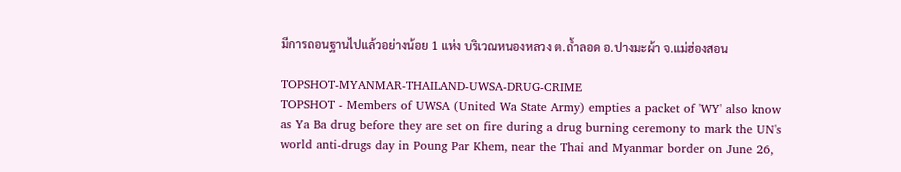มีการถอนฐานไปแล้วอย่างน้อย 1 แห่ง บริเวณหนองหลวง ต.ถ้ำลอด อ.ปางมะผ้า จ.แม่ฮ่องสอน

TOPSHOT-MYANMAR-THAILAND-UWSA-DRUG-CRIME
TOPSHOT - Members of UWSA (United Wa State Army) empties a packet of 'WY' also know as Ya Ba drug before they are set on fire during a drug burning ceremony to mark the UN's world anti-drugs day in Poung Par Khem, near the Thai and Myanmar border on June 26,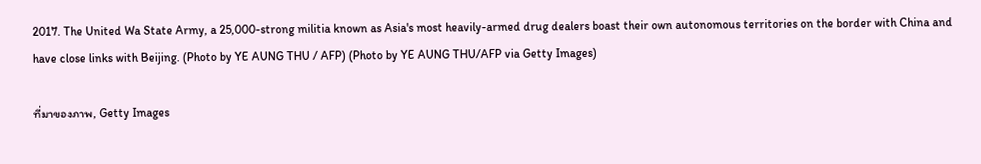2017. The United Wa State Army, a 25,000-strong militia known as Asia's most heavily-armed drug dealers boast their own autonomous territories on the border with China and have close links with Beijing. (Photo by YE AUNG THU / AFP) (Photo by YE AUNG THU/AFP via Getty Images)

ที่มาของภาพ, Getty Images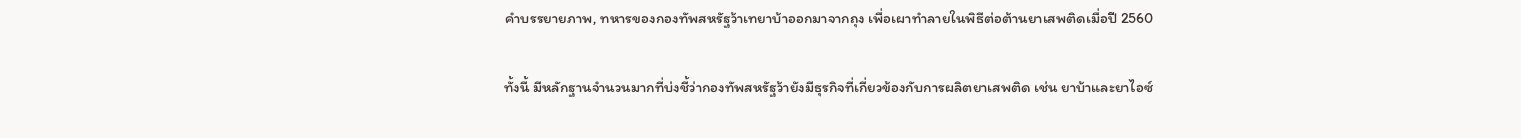คำบรรยายภาพ, ทหารของกองทัพสหรัฐว้าเทยาบ้าออกมาจากถุง เพื่อเผาทำลายในพิธีต่อต้านยาเสพติดเมื่อปี 2560

ทั้งนี้ มีหลักฐานจำนวนมากที่บ่งชี้ว่ากองทัพสหรัฐว้ายังมีธุรกิจที่เกี่ยวข้องกับการผลิตยาเสพติด เช่น ยาบ้าและยาไอซ์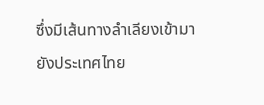ซึ่งมีเส้นทางลำเลียงเข้ามายังประเทศไทย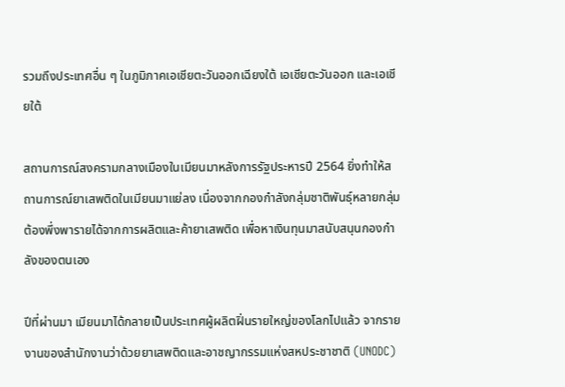รวมถึงประเทศอื่น ๆ ในภูมิภาคเอเชียตะวันออกเฉียงใต้ เอเชียตะวันออก และเอเชียใต้

สถานการณ์สงครามกลางเมืองในเมียนมาหลังการรัฐประหารปี 2564 ยิ่งทำให้สถานการณ์ยาเสพติดในเมียนมาแย่ลง เนื่องจากกองกำลังกลุ่มชาติพันธุ์หลายกลุ่มต้องพึ่งพารายได้จากการผลิตและค้ายาเสพติด เพื่อหาเงินทุนมาสนับสนุนกองกำลังของตนเอง

ปีที่ผ่านมา เมียนมาได้กลายเป็นประเทศผู้ผลิตฝิ่นรายใหญ่ของโลกไปแล้ว จากรายงานของสำนักงานว่าด้วยยาเสพติดและอาชญากรรมแห่งสหประชาชาติ (UNODC)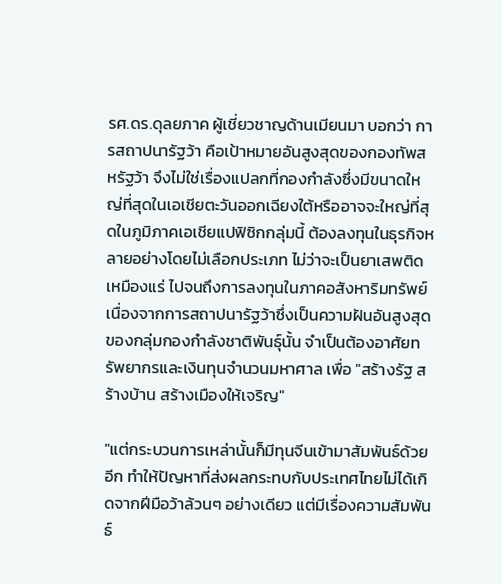รศ.ดร.ดุลยภาค ผู้เชี่ยวชาญด้านเมียนมา บอกว่า การสถาปนารัฐว้า คือเป้าหมายอันสูงสุดของกองทัพสหรัฐว้า จึงไม่ใช่เรื่องแปลกที่กองกำลังซึ่งมีขนาดใหญ่ที่สุดในเอเชียตะวันออกเฉียงใต้หรืออาจจะใหญ่ที่สุดในภูมิภาคเอเชียแปฟิซิกกลุ่มนี้ ต้องลงทุนในธุรกิจหลายอย่างโดยไม่เลือกประเภท ไม่ว่าจะเป็นยาเสพติด เหมืองแร่ ไปจนถึงการลงทุนในภาคอสังหาริมทรัพย์ เนื่องจากการสถาปนารัฐว้าซึ่งเป็นความฝันอันสูงสุดของกลุ่มกองกำลังชาติพันธุ์นั้น จำเป็นต้องอาศัยทรัพยากรและเงินทุนจำนวนมหาศาล เพื่อ "สร้างรัฐ สร้างบ้าน สร้างเมืองให้เจริญ"

"แต่กระบวนการเหล่านั้นก็มีทุนจีนเข้ามาสัมพันธ์ด้วยอีก ทำให้ปัญหาที่ส่งผลกระทบกับประเทศไทยไม่ได้เกิดจากฝีมือว้าล้วนๆ อย่างเดียว แต่มีเรื่องความสัมพันธ์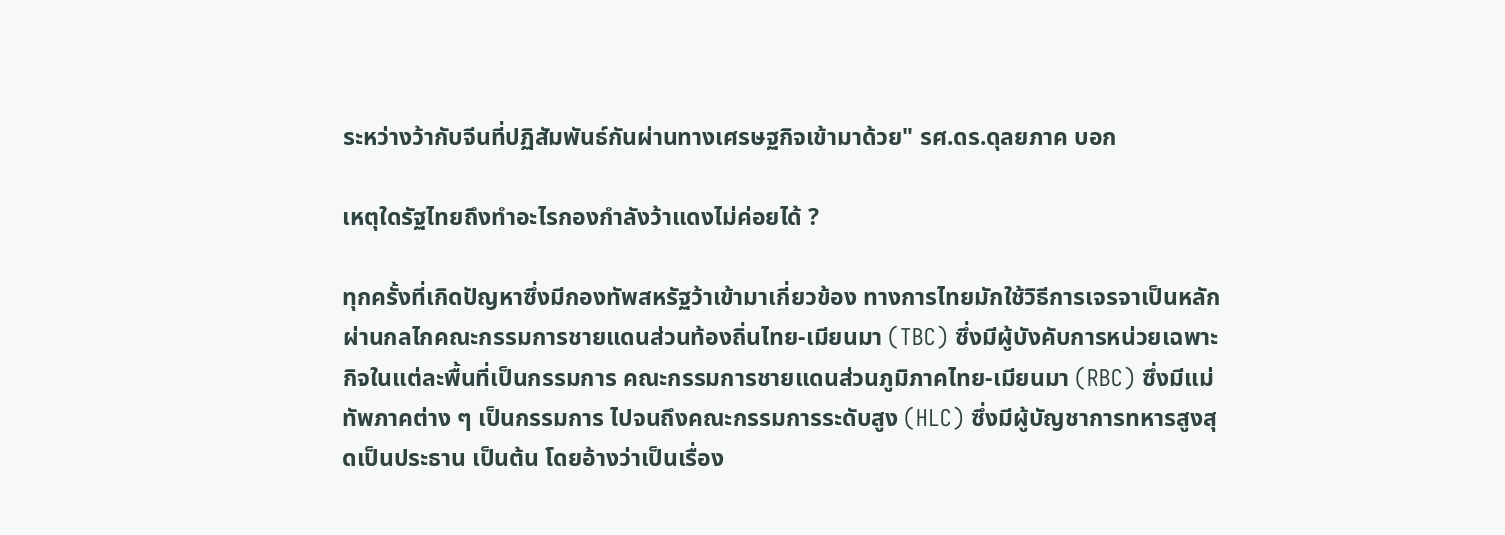ระหว่างว้ากับจีนที่ปฏิสัมพันธ์กันผ่านทางเศรษฐกิจเข้ามาด้วย" รศ.ดร.ดุลยภาค บอก

เหตุใดรัฐไทยถึงทำอะไรกองกำลังว้าแดงไม่ค่อยได้ ?

ทุกครั้งที่เกิดปัญหาซึ่งมีกองทัพสหรัฐว้าเข้ามาเกี่ยวข้อง ทางการไทยมักใช้วิธีการเจรจาเป็นหลักผ่านกลไกคณะกรรมการชายแดนส่วนท้องถิ่นไทย-เมียนมา (TBC) ซึ่งมีผู้บังคับการหน่วยเฉพาะกิจในแต่ละพื้นที่เป็นกรรมการ คณะกรรมการชายแดนส่วนภูมิภาคไทย-เมียนมา (RBC) ซึ่งมีแม่ทัพภาคต่าง ๆ เป็นกรรมการ ไปจนถึงคณะกรรมการระดับสูง (HLC) ซึ่งมีผู้บัญชาการทหารสูงสุดเป็นประธาน เป็นต้น โดยอ้างว่าเป็นเรื่อง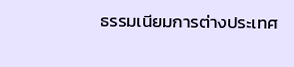ธรรมเนียมการต่างประเทศ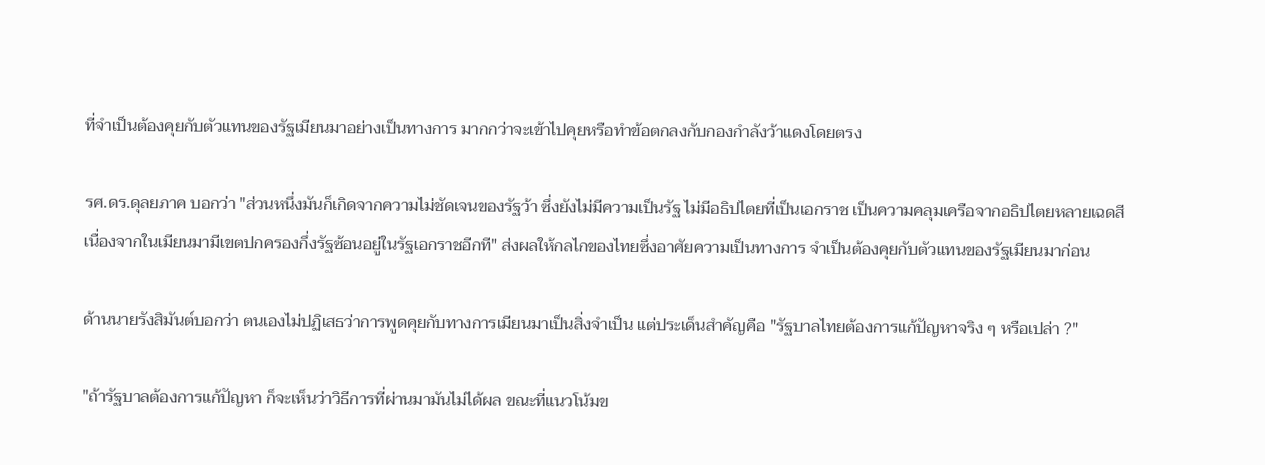ที่จำเป็นต้องคุยกับตัวแทนของรัฐเมียนมาอย่างเป็นทางการ มากกว่าจะเข้าไปคุยหรือทำข้อตกลงกับกองกำลังว้าแดงโดยตรง

รศ.ดร.ดุลยภาค บอกว่า "ส่วนหนึ่งมันก็เกิดจากความไม่ชัดเจนของรัฐว้า ซึ่งยังไม่มีความเป็นรัฐ ไม่มีอธิปไตยที่เป็นเอกราช เป็นความคลุมเครือจากอธิปไตยหลายเฉดสี เนื่องจากในเมียนมามีเขตปกครองกึ่งรัฐซ้อนอยู่ในรัฐเอกราชอีกที" ส่งผลให้กลไกของไทยซึ่งอาศัยความเป็นทางการ จำเป็นต้องคุยกับตัวแทนของรัฐเมียนมาก่อน

ด้านนายรังสิมันต์บอกว่า ตนเองไม่ปฏิเสธว่าการพูดคุยกับทางการเมียนมาเป็นสิ่งจำเป็น แต่ประเด็นสำคัญคือ "รัฐบาลไทยต้องการแก้ปัญหาจริง ๆ หรือเปล่า ?"

"ถ้ารัฐบาลต้องการแก้ปัญหา ก็จะเห็นว่าวิธีการที่ผ่านมามันไม่ได้ผล ขณะที่แนวโน้มข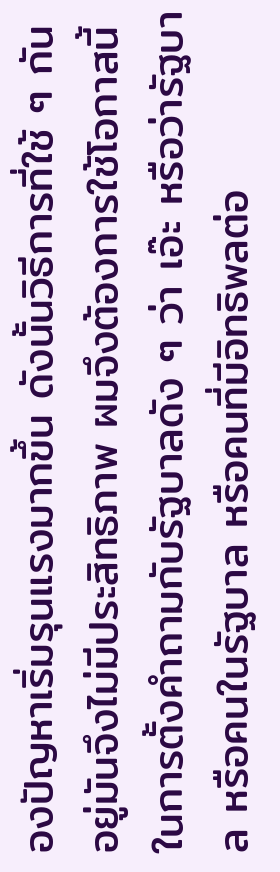องปัญหาเริ่มรุนแรงมากขึ้น ดังนั้นวิธีการที่ใช้ ๆ กันอยู่มันจึงไม่มีประสิทธิภาพ ผมจึงต้องการใช้โอกาสนี้ในการตั้งคำถามกับรัฐบาลดัง ๆ ว่า เอ๊ะ หรือว่ารัฐบาล หรือคนในรัฐบาล หรือคนที่มีอิทธิพลต่อ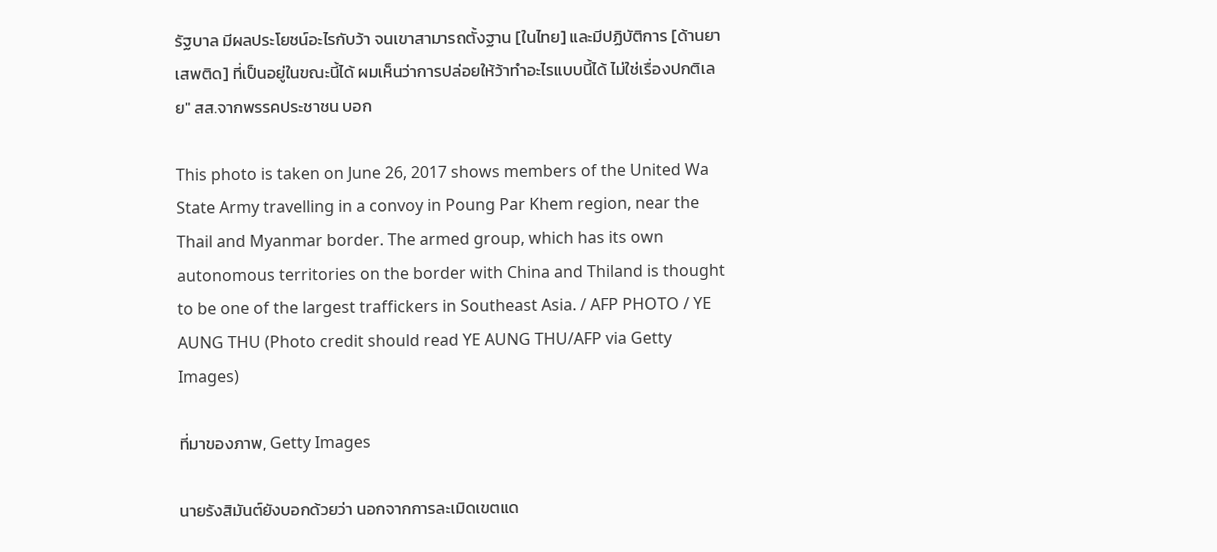รัฐบาล มีผลประโยชน์อะไรกับว้า จนเขาสามารถตั้งฐาน [ในไทย] และมีปฏิบัติการ [ด้านยาเสพติด] ที่เป็นอยู่ในขณะนี้ได้ ผมเห็นว่าการปล่อยให้ว้าทำอะไรแบบนี้ได้ ไม่ใช่เรื่องปกติเลย" สส.จากพรรคประชาชน บอก

This photo is taken on June 26, 2017 shows members of the United Wa State Army travelling in a convoy in Poung Par Khem region, near the Thail and Myanmar border. The armed group, which has its own autonomous territories on the border with China and Thiland is thought to be one of the largest traffickers in Southeast Asia. / AFP PHOTO / YE AUNG THU (Photo credit should read YE AUNG THU/AFP via Getty Images)

ที่มาของภาพ, Getty Images

นายรังสิมันต์ยังบอกด้วยว่า นอกจากการละเมิดเขตแด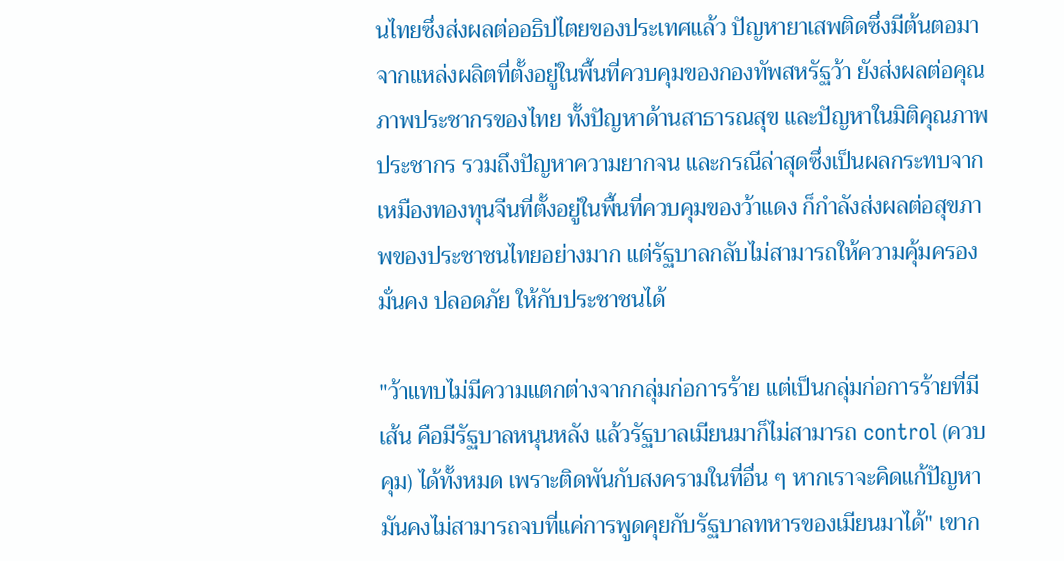นไทยซึ่งส่งผลต่ออธิปไตยของประเทศแล้ว ปัญหายาเสพติดซึ่งมีต้นตอมาจากแหล่งผลิตที่ตั้งอยู่ในพื้นที่ควบคุมของกองทัพสหรัฐว้า ยังส่งผลต่อคุณภาพประชากรของไทย ทั้งปัญหาด้านสาธารณสุข และปัญหาในมิติคุณภาพประชากร รวมถึงปัญหาความยากจน และกรณีล่าสุดซึ่งเป็นผลกระทบจากเหมืองทองทุนจีนที่ตั้งอยู่ในพื้นที่ควบคุมของว้าแดง ก็กำลังส่งผลต่อสุขภาพของประชาชนไทยอย่างมาก แต่รัฐบาลกลับไม่สามารถให้ความคุ้มครอง มั่นคง ปลอดภัย ให้กับประชาชนได้

"ว้าแทบไม่มีความแตกต่างจากกลุ่มก่อการร้าย แต่เป็นกลุ่มก่อการร้ายที่มีเส้น คือมีรัฐบาลหนุนหลัง แล้วรัฐบาลเมียนมาก็ไม่สามารถ control (ควบคุม) ได้ทั้งหมด เพราะติดพันกับสงครามในที่อื่น ๆ หากเราจะคิดแก้ปัญหา มันคงไม่สามารถจบที่แค่การพูดคุยกับรัฐบาลทหารของเมียนมาได้" เขาก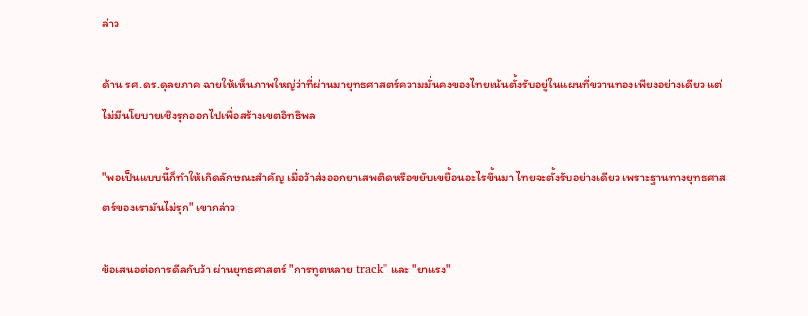ล่าว

ด้าน รศ.ดร.ดุลยภาค ฉายให้เห็นภาพใหญ่ว่าที่ผ่านมายุทธศาสตร์ความมั่นคงของไทยเน้นตั้งรับอยู่ในแผนที่ขวานทองเพียงอย่างเดียว แต่ไม่มีนโยบายเชิงรุกออกไปเพื่อสร้างเขตอิทธิพล

"พอเป็นแบบนี้ก็ทำให้เกิดลักษณะสำคัญ เมื่อว้าส่งออกยาเสพติดหรือขยับเขยื้อนอะไรขึ้นมา ไทยจะตั้งรับอย่างเดียว เพราะฐานทางยุทธศาสตร์ของเรามันไม่รุก" เขากล่าว

ข้อเสนอต่อการดีลกับว้า ผ่านยุทธศาสตร์ "การทูตหลาย track" และ "ยาแรง"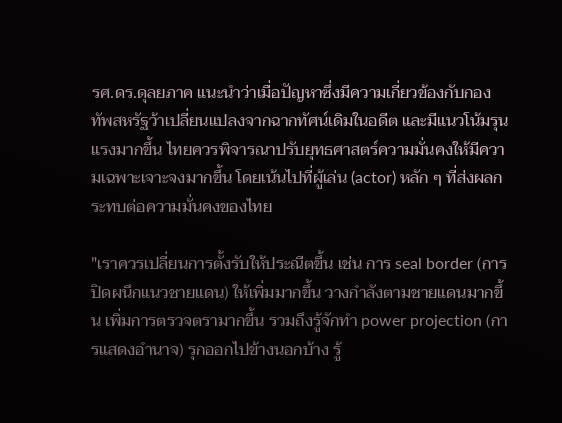รศ.ดร.ดุลยภาค แนะนำว่าเมื่อปัญหาซึ่งมีความเกี่ยวข้องกับกองทัพสหรัฐว้าเปลี่ยนแปลงจากฉากทัศน์เดิมในอดีต และมีแนวโน้มรุนแรงมากขึ้น ไทยควรพิจารณาปรับยุทธศาสตร์ความมั่นคงให้มีความเฉพาะเจาะจงมากขึ้น โดยเน้นไปที่ผู้เล่น (actor) หลัก ๆ ที่ส่งผลกระทบต่อความมั่นคงของไทย

"เราควรเปลี่ยนการตั้งรับให้ประณีตขึ้น เช่น การ seal border (การปิดผนึกแนวชายแดน) ให้เพิ่มมากขึ้น วางกำลังตามชายแดนมากขึ้น เพิ่มการตรวจตรามากขึ้น รวมถึงรู้จักทำ power projection (การแสดงอำนาจ) รุกออกไปข้างนอกบ้าง รู้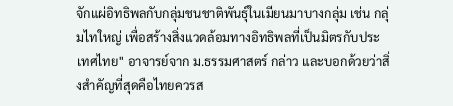จักแผ่อิทธิพลกับกลุ่มชนชาติพันธุ์ในเมียนมาบางกลุ่ม เช่น กลุ่มไทใหญ่ เพื่อสร้างสิ่งแวดล้อมทางอิทธิพลที่เป็นมิตรกับประเทศไทย" อาจารย์จาก ม.ธรรมศาสตร์ กล่าว และบอกด้วยว่าสิ่งสำคัญที่สุดคือไทยควรส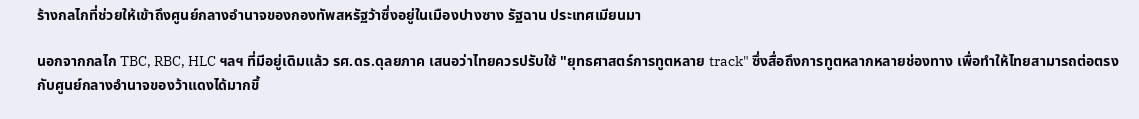ร้างกลไกที่ช่วยให้เข้าถึงศูนย์กลางอำนาจของกองทัพสหรัฐว้าซึ่งอยู่ในเมืองปางซาง รัฐฉาน ประเทศเมียนมา

นอกจากกลไก TBC, RBC, HLC ฯลฯ ที่มีอยู่เดิมแล้ว รศ.ดร.ดุลยภาค เสนอว่าไทยควรปรับใช้ "ยุทธศาสตร์การทูตหลาย track" ซึ่งสื่อถึงการทูตหลากหลายช่องทาง เพื่อทำให้ไทยสามารถต่อตรงกับศูนย์กลางอำนาจของว้าแดงได้มากขึ้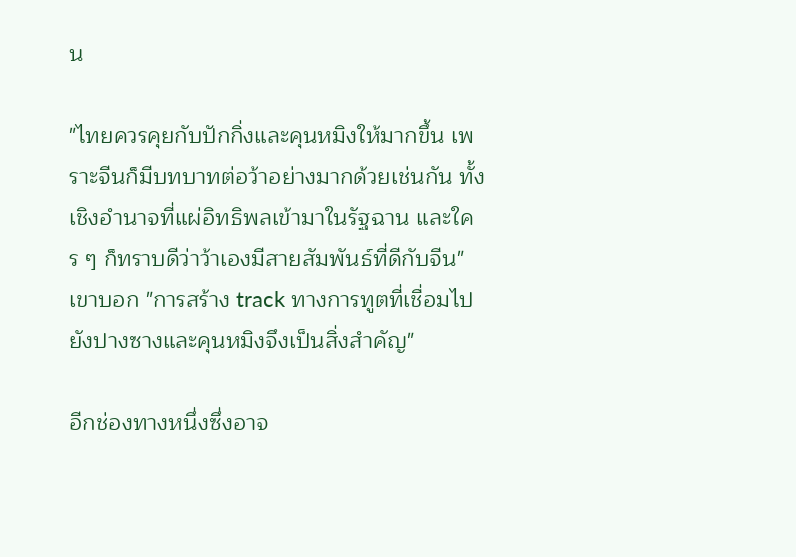น

"ไทยควรคุยกับปักกิ่งและคุนหมิงให้มากขึ้น เพราะจีนก็มีบทบาทต่อว้าอย่างมากด้วยเช่นกัน ทั้งเชิงอำนาจที่แผ่อิทธิพลเข้ามาในรัฐฉาน และใคร ๆ ก็ทราบดีว่าว้าเองมีสายสัมพันธ์ที่ดีกับจีน" เขาบอก "การสร้าง track ทางการทูตที่เชื่อมไปยังปางซางและคุนหมิงจึงเป็นสิ่งสำคัญ"

อีกช่องทางหนึ่งซึ่งอาจ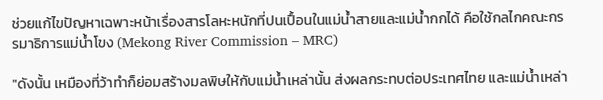ช่วยแก้ไขปัญหาเฉพาะหน้าเรื่องสารโลหะหนักที่ปนเปื้อนในแม่น้ำสายและแม่น้ำกกได้ คือใช้กลไกคณะกรรมาธิการแม่น้ำโขง (Mekong River Commission – MRC)

"ดังนั้น เหมืองที่ว้าทำก็ย่อมสร้างมลพิษให้กับแม่น้ำเหล่านั้น ส่งผลกระทบต่อประเทศไทย และแม่น้ำเหล่า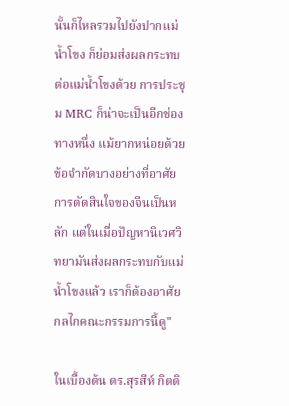นั้นก็ไหลรวมไปยังปากแม่น้ำโขง ก็ย่อมส่งผลกระทบต่อแม่น้ำโขงด้วย การประชุม MRC ก็น่าจะเป็นอีกช่องทางหนึ่ง แม้ยากหน่อยด้วยข้อจำกัดบางอย่างที่อาศัยการตัดสินใจของจีนเป็นหลัก แต่ในเมื่อปัญหานิเวศวิทยามันส่งผลกระทบกับแม่น้ำโขงแล้ว เราก็ต้องอาศัยกลไกคณะกรรมการนี้ดู"

ในเบื้องต้น ดร.สุรสีห์ กิตติ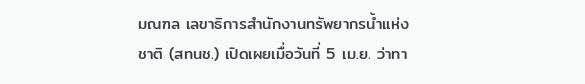มณฑล เลขาธิการสำนักงานทรัพยากรน้ำแห่งชาติ (สทนช.) เปิดเผยเมื่อวันที่ 5 เม.ย. ว่าทา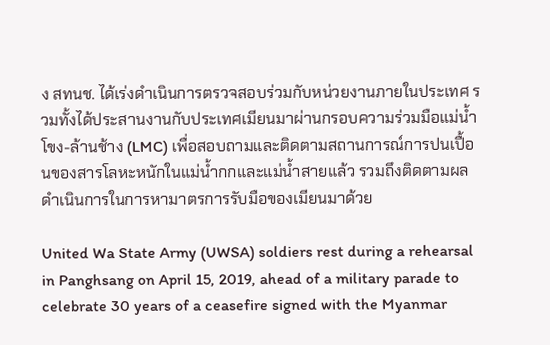ง สทนช. ได้เร่งดำเนินการตรวจสอบร่วมกับหน่วยงานภายในประเทศ รวมทั้งได้ประสานงานกับประเทศเมียนมาผ่านกรอบความร่วมมือแม่น้ำโขง-ล้านช้าง (LMC) เพื่อสอบถามและติดตามสถานการณ์การปนเปื้อนของสารโลหะหนักในแม่น้ำกกและแม่น้ำสายแล้ว รวมถึงติดตามผลดำเนินการในการหามาตรการรับมือของเมียนมาด้วย

United Wa State Army (UWSA) soldiers rest during a rehearsal in Panghsang on April 15, 2019, ahead of a military parade to celebrate 30 years of a ceasefire signed with the Myanmar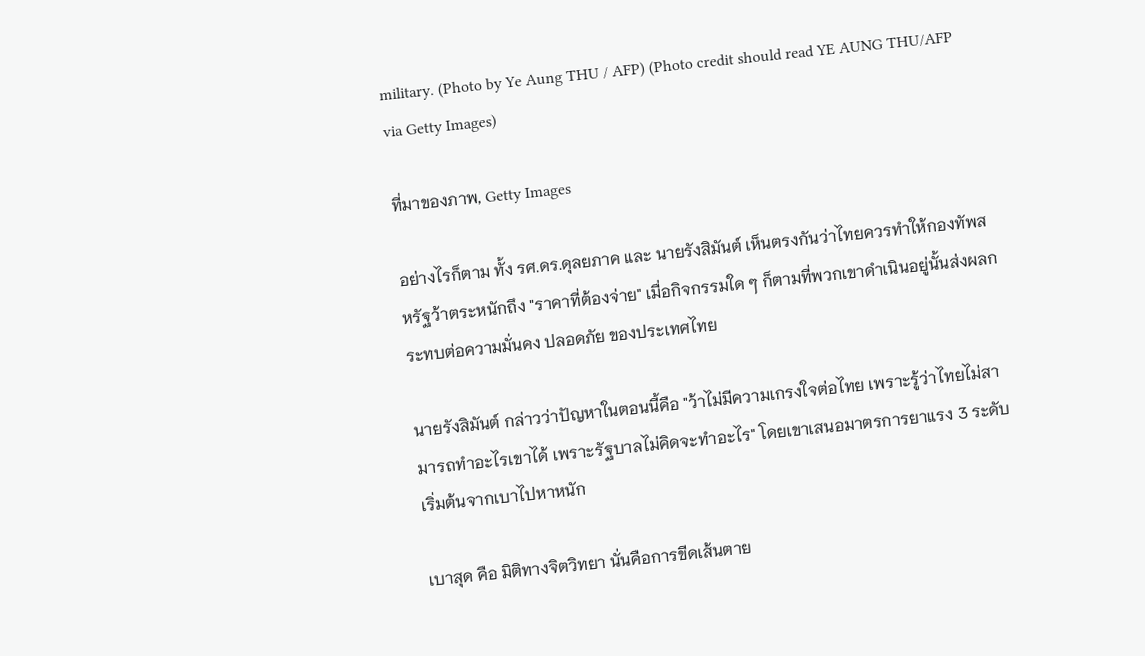military. (Photo by Ye Aung THU / AFP) (Photo credit should read YE AUNG THU/AFP via Getty Images)

ที่มาของภาพ, Getty Images

อย่างไรก็ตาม ทั้ง รศ.ดร.ดุลยภาค และ นายรังสิมันต์ เห็นตรงกันว่าไทยควรทำให้กองทัพสหรัฐว้าตระหนักถึง "ราคาที่ต้องจ่าย" เมื่อกิจกรรมใด ๆ ก็ตามที่พวกเขาดำเนินอยู่นั้นส่งผลกระทบต่อความมั่นคง ปลอดภัย ของประเทศไทย

นายรังสิมันต์ กล่าวว่าปัญหาในตอนนี้คือ "ว้าไม่มีความเกรงใจต่อไทย เพราะรู้ว่าไทยไม่สามารถทำอะไรเขาได้ เพราะรัฐบาลไม่คิดจะทำอะไร" โดยเขาเสนอมาตรการยาแรง 3 ระดับ เริ่มต้นจากเบาไปหาหนัก

เบาสุด คือ มิติทางจิตวิทยา นั่นคือการขีดเส้นตาย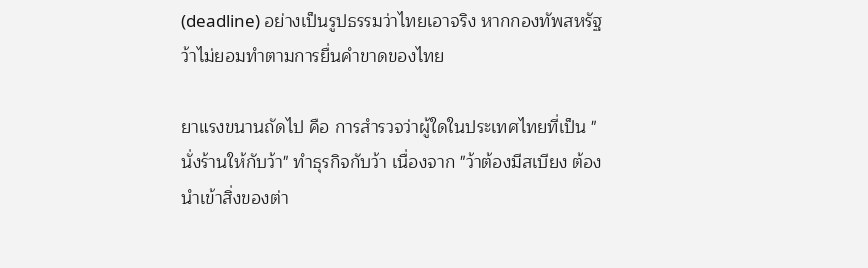(deadline) อย่างเป็นรูปธรรมว่าไทยเอาจริง หากกองทัพสหรัฐว้าไม่ยอมทำตามการยื่นคำขาดของไทย

ยาแรงขนานถัดไป คือ การสำรวจว่าผู้ใดในประเทศไทยที่เป็น "นั่งร้านให้กับว้า" ทำธุรกิจกับว้า เนื่องจาก "ว้าต้องมีสเบียง ต้องนำเข้าสิ่งของต่า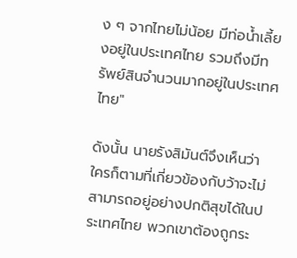ง ๆ จากไทยไม่น้อย มีท่อน้ำเลี้ยงอยู่ในประเทศไทย รวมถึงมีทรัพย์สินจำนวนมากอยู่ในประเทศไทย"

ดังนั้น นายรังสิมันต์จึงเห็นว่าใครก็ตามที่เกี่ยวข้องกับว้าจะไม่สามารถอยู่อย่างปกติสุขได้ในประเทศไทย พวกเขาต้องถูกระ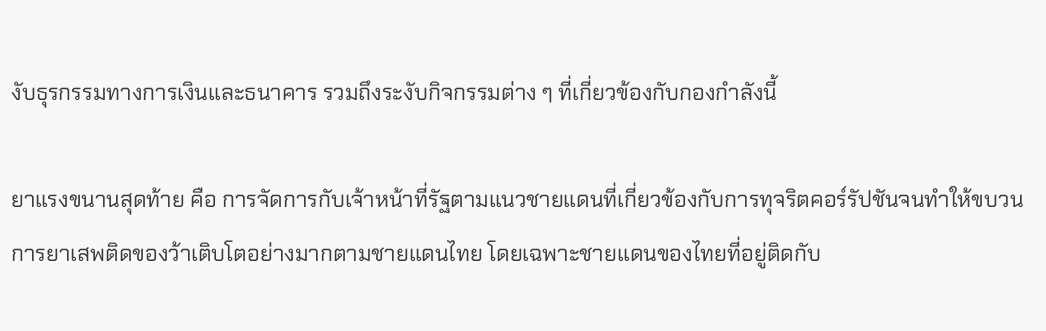งับธุรกรรมทางการเงินและธนาคาร รวมถึงระงับกิจกรรมต่าง ๆ ที่เกี่ยวข้องกับกองกำลังนี้

ยาแรงขนานสุดท้าย คือ การจัดการกับเจ้าหน้าที่รัฐตามแนวชายแดนที่เกี่ยวข้องกับการทุจริตคอร์รัปชันจนทำให้ขบวนการยาเสพติดของว้าเติบโตอย่างมากตามชายแดนไทย โดยเฉพาะชายแดนของไทยที่อยู่ติดกับ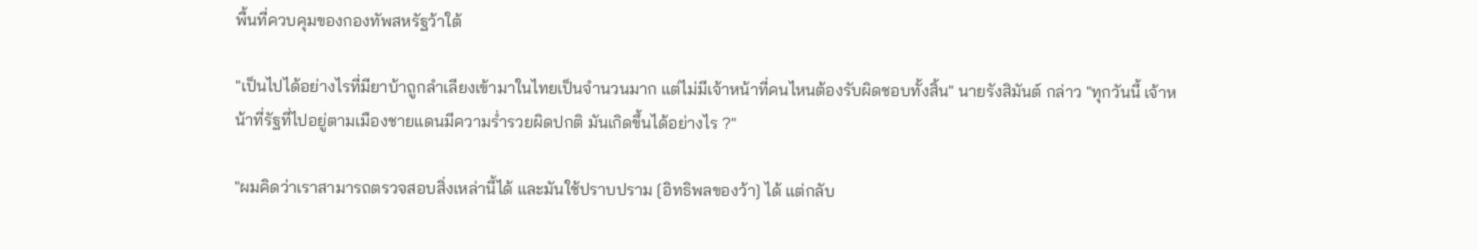พื้นที่ควบคุมของกองทัพสหรัฐว้าใต้

"เป็นไปได้อย่างไรที่มียาบ้าถูกลำเลียงเข้ามาในไทยเป็นจำนวนมาก แต่ไม่มีเจ้าหน้าที่คนไหนต้องรับผิดชอบทั้งสิ้น" นายรังสิมันต์ กล่าว "ทุกวันนี้ เจ้าหน้าที่รัฐที่ไปอยู่ตามเมืองชายแดนมีความร่ำรวยผิดปกติ มันเกิดขึ้นได้อย่างไร ?"

"ผมคิดว่าเราสามารถตรวจสอบสิ่งเหล่านี้ได้ และมันใช้ปราบปราม [อิทธิพลของว้า] ได้ แต่กลับ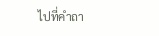ไปที่คำถา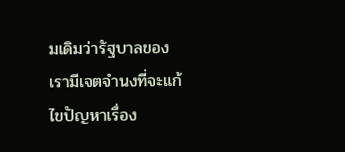มเดิมว่ารัฐบาลของเรามีเจตจำนงที่จะแก้ไขปัญหาเรื่อง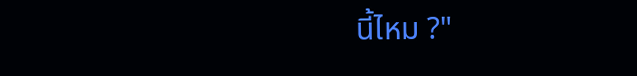นี้ไหม ?"